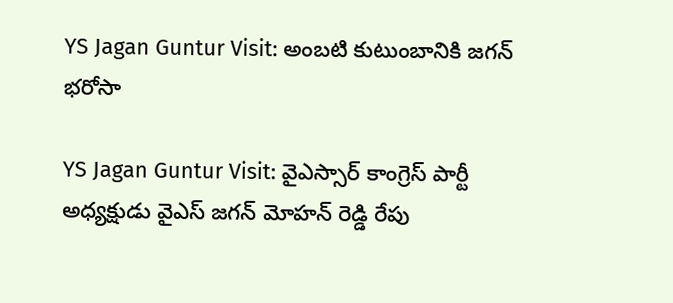YS Jagan Guntur Visit: అంబటి కుటుంబానికి జగన్ భరోసా

YS Jagan Guntur Visit: వైఎస్సార్ కాంగ్రెస్ పార్టీ అధ్యక్షుడు వైఎస్ జగన్ మోహన్ రెడ్డి రేపు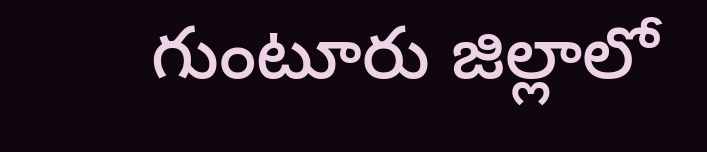గుంటూరు జిల్లాలో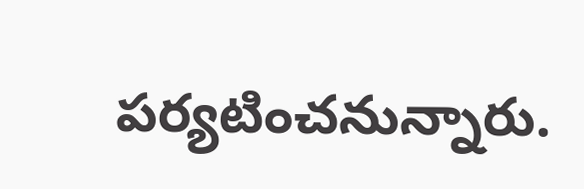పర్యటించనున్నారు.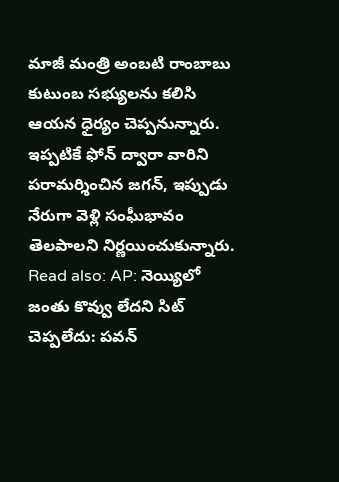మాజీ మంత్రి అంబటి రాంబాబు కుటుంబ సభ్యులను కలిసి ఆయన ధైర్యం చెప్పనున్నారు. ఇప్పటికే ఫోన్ ద్వారా వారిని పరామర్శించిన జగన్, ఇప్పుడు నేరుగా వెళ్లి సంఘీభావం తెలపాలని నిర్ణయించుకున్నారు. Read also: AP: నెయ్యిలో జంతు కొవ్వు లేదని సిట్ చెప్పలేదు: పవన్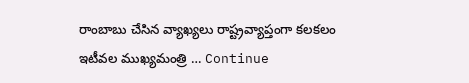రాంబాబు చేసిన వ్యాఖ్యలు రాష్ట్రవ్యాప్తంగా కలకలం ఇటీవల ముఖ్యమంత్రి … Continue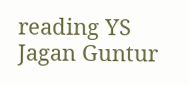reading YS Jagan Guntur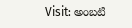Visit: అంబటి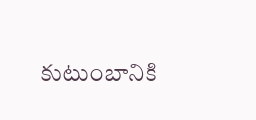కుటుంబానికి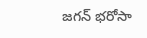జగన్ భరోసా